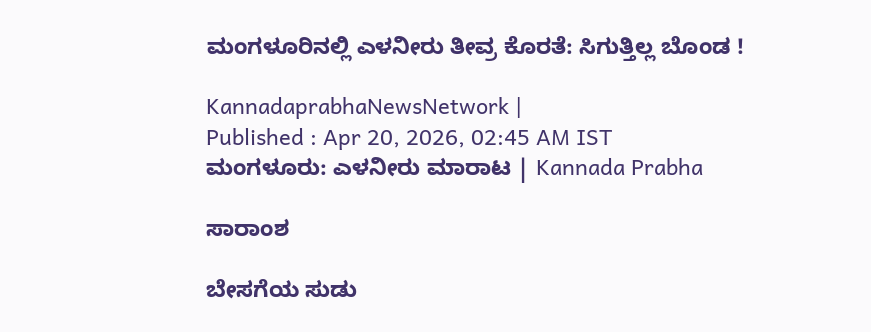ಮಂಗಳೂರಿನಲ್ಲಿ ಎಳನೀರು ತೀವ್ರ ಕೊರತೆ: ಸಿಗುತ್ತಿಲ್ಲ ಬೊಂಡ !

KannadaprabhaNewsNetwork |
Published : Apr 20, 2026, 02:45 AM IST
ಮಂಗಳೂರು: ಎಳನೀರು ಮಾರಾಟ | Kannada Prabha

ಸಾರಾಂಶ

ಬೇಸಗೆಯ ಸುಡು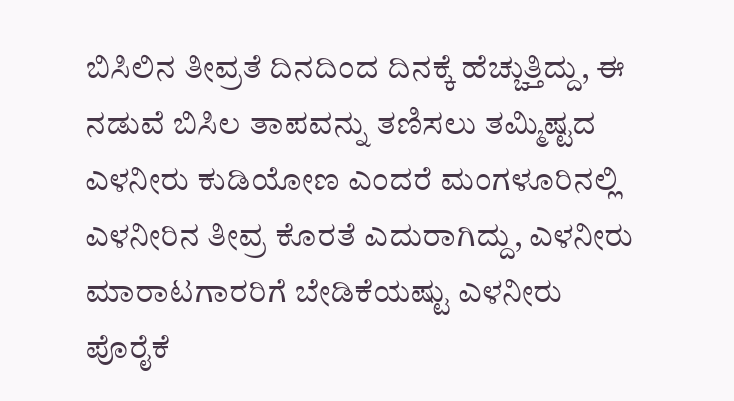ಬಿಸಿಲಿನ ತೀವ್ರತೆ ದಿನದಿಂದ ದಿನಕ್ಕೆ ಹೆಚ್ಚುತ್ತಿದ್ದು, ಈ ನಡುವೆ ಬಿಸಿಲ ತಾಪವನ್ನು ತಣಿಸಲು ತಮ್ಮಿಷ್ಟದ ಎಳನೀರು ಕುಡಿಯೋಣ ಎಂದರೆ ಮಂಗಳೂರಿನಲ್ಲಿ ಎಳನೀರಿನ ತೀವ್ರ ಕೊರತೆ ಎದುರಾಗಿದ್ದು, ಎಳನೀರು ಮಾರಾಟಗಾರರಿಗೆ ಬೇಡಿಕೆಯಷ್ಟು ಎಳನೀರು ಪೊರೈಕೆ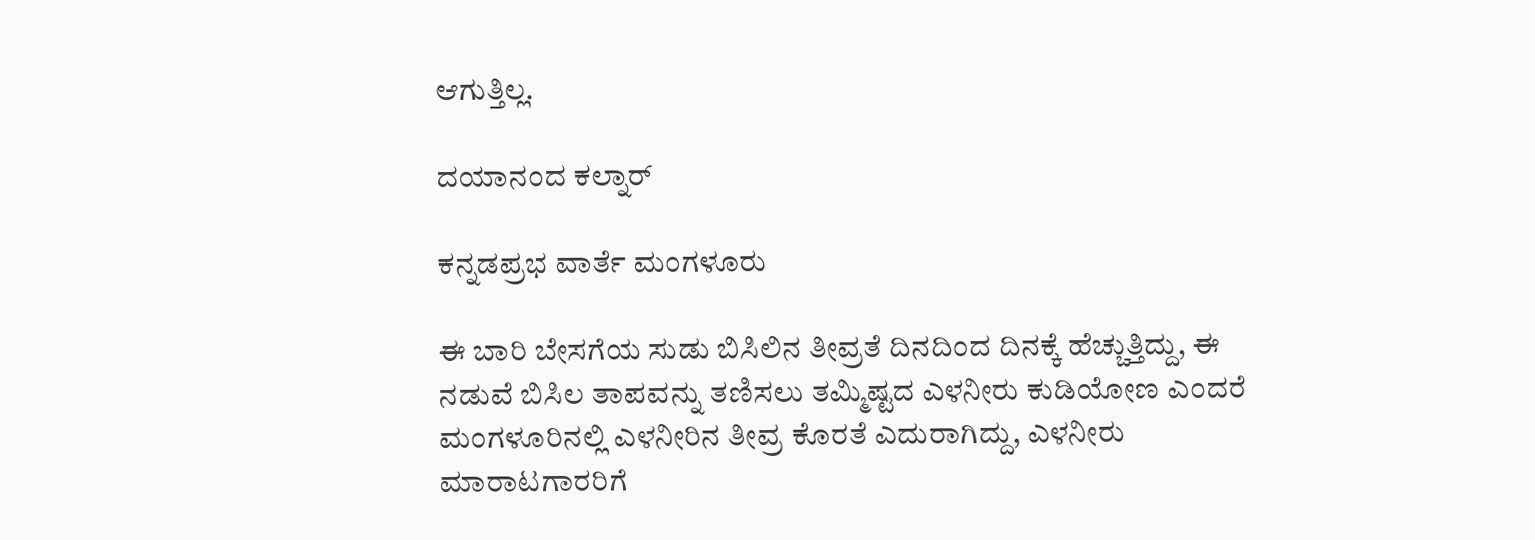ಆಗುತ್ತಿಲ್ಲ.

ದಯಾನಂದ ಕಲ್ನಾರ್

ಕನ್ನಡಪ್ರಭ ವಾರ್ತೆ ಮಂಗಳೂರು

ಈ ಬಾರಿ ಬೇಸಗೆಯ ಸುಡು ಬಿಸಿಲಿನ ತೀವ್ರತೆ ದಿನದಿಂದ ದಿನಕ್ಕೆ ಹೆಚ್ಚುತ್ತಿದ್ದು, ಈ ನಡುವೆ ಬಿಸಿಲ ತಾಪವನ್ನು ತಣಿಸಲು ತಮ್ಮಿಷ್ಟದ ಎಳನೀರು ಕುಡಿಯೋಣ ಎಂದರೆ ಮಂಗಳೂರಿನಲ್ಲಿ ಎಳನೀರಿನ ತೀವ್ರ ಕೊರತೆ ಎದುರಾಗಿದ್ದು, ಎಳನೀರು ಮಾರಾಟಗಾರರಿಗೆ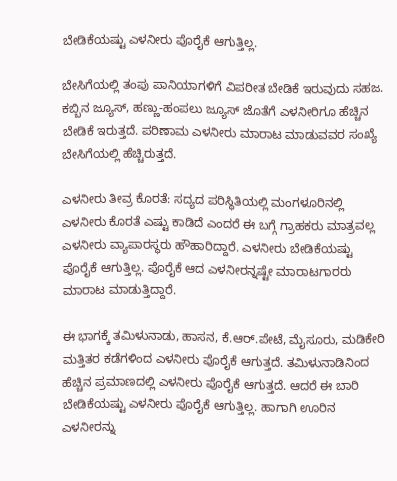ಬೇಡಿಕೆಯಷ್ಟು ಎಳನೀರು ಪೊರೈಕೆ ಆಗುತ್ತಿಲ್ಲ.

ಬೇಸಿಗೆಯಲ್ಲಿ ತಂಪು ಪಾನಿಯಾಗಳಿಗೆ ವಿಪರೀತ ಬೇಡಿಕೆ ಇರುವುದು ಸಹಜ. ಕಬ್ಬಿನ ಜ್ಯೂಸ್, ಹಣ್ಣು-ಹಂಪಲು ಜ್ಯೂಸ್ ಜೊತೆಗೆ ಎಳನೀರಿಗೂ ಹೆಚ್ಚಿನ ಬೇಡಿಕೆ ಇರುತ್ತದೆ. ಪರಿಣಾಮ ಎಳನೀರು ಮಾರಾಟ ಮಾಡುವವರ ಸಂಖ್ಯೆ ಬೇಸಿಗೆಯಲ್ಲಿ ಹೆಚ್ಚಿರುತ್ತದೆ.

ಎಳನೀರು ತೀವ್ರ ಕೊರತೆ: ಸದ್ಯದ ಪರಿಸ್ಥಿತಿಯಲ್ಲಿ ಮಂಗಳೂರಿನಲ್ಲಿ ಎಳನೀರು ಕೊರತೆ ಎಷ್ಟು ಕಾಡಿದೆ ಎಂದರೆ ಈ ಬಗ್ಗೆ ಗ್ರಾಹಕರು ಮಾತ್ರವಲ್ಲ ಎಳನೀರು ವ್ಯಾಪಾರಸ್ಥರು ಹೌಹಾರಿದ್ದಾರೆ. ಎಳನೀರು ಬೇಡಿಕೆಯಷ್ಟು ಪೊರೈಕೆ ಆಗುತ್ತಿಲ್ಲ. ಪೊರೈಕೆ ಆದ ಎಳನೀರನ್ನಷ್ಟೇ ಮಾರಾಟಗಾರರು ಮಾರಾಟ ಮಾಡುತ್ತಿದ್ದಾರೆ.

ಈ ಭಾಗಕ್ಕೆ ತಮಿಳುನಾಡು, ಹಾಸನ, ಕೆ.ಆರ್.ಪೇಟೆ, ಮೈಸೂರು, ಮಡಿಕೇರಿ ಮತ್ತಿತರ ಕಡೆಗಳಿಂದ ಎಳನೀರು ಪೊರೈಕೆ ಆಗುತ್ತದೆ. ತಮಿಳುನಾಡಿನಿಂದ ಹೆಚ್ಚಿನ ಪ್ರಮಾಣದಲ್ಲಿ ಎಳನೀರು ಪೊರೈಕೆ ಆಗುತ್ತದೆ. ಆದರೆ ಈ ಬಾರಿ ಬೇಡಿಕೆಯಷ್ಟು ಎಳನೀರು ಪೊರೈಕೆ ಆಗುತ್ತಿಲ್ಲ. ಹಾಗಾಗಿ ಊರಿನ ಎಳನೀರನ್ನು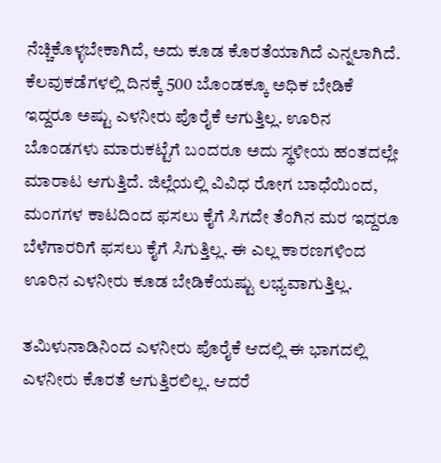ನೆಚ್ಚಿಕೊಳ್ಳಬೇಕಾಗಿದೆ, ಅದು ಕೂಡ ಕೊರತೆಯಾಗಿದೆ ಎನ್ನಲಾಗಿದೆ. ಕೆಲವುಕಡೆಗಳಲ್ಲಿ ದಿನಕ್ಕೆ 500 ಬೊಂಡಕ್ಕೂ ಅಧಿಕ ಬೇಡಿಕೆ ಇದ್ದರೂ ಅಷ್ಟು ಎಳನೀರು ಪೊರೈಕೆ ಆಗುತ್ತಿಲ್ಲ. ಊರಿನ ಬೊಂಡಗಳು ಮಾರುಕಟ್ಟೆಗೆ ಬಂದರೂ ಅದು ಸ್ಥಳೀಯ ಹಂತದಲ್ಲೇ ಮಾರಾಟ ಆಗುತ್ತಿದೆ. ಜಿಲ್ಲೆಯಲ್ಲಿ ವಿವಿಧ ರೋಗ ಬಾಧೆಯಿಂದ, ಮಂಗಗಳ ಕಾಟದಿಂದ ಫಸಲು ಕೈಗೆ ಸಿಗದೇ ತೆಂಗಿನ ಮರ ಇದ್ದರೂ ಬೆಳೆಗಾರರಿಗೆ ಫಸಲು ಕೈಗೆ ಸಿಗುತ್ತಿಲ್ಲ. ಈ ಎಲ್ಲ ಕಾರಣಗಳಿಂದ ಊರಿನ ಎಳನೀರು ಕೂಡ ಬೇಡಿಕೆಯಷ್ಟು ಲಭ್ಯವಾಗುತ್ತಿಲ್ಲ.

ತಮಿಳುನಾಡಿನಿಂದ ಎಳನೀರು ಪೊರೈಕೆ ಆದಲ್ಲಿ ಈ ಭಾಗದಲ್ಲಿ ಎಳನೀರು ಕೊರತೆ ಆಗುತ್ತಿರಲಿಲ್ಲ. ಆದರೆ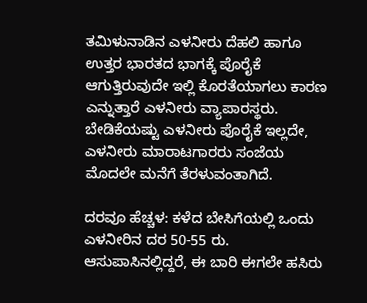ತಮಿಳುನಾಡಿನ ಎಳನೀರು ದೆಹಲಿ ಹಾಗೂ ಉತ್ತರ ಭಾರತದ ಭಾಗಕ್ಕೆ ಪೊರೈಕೆ ಆಗುತ್ತಿರುವುದೇ ಇಲ್ಲಿ ಕೊರತೆಯಾಗಲು ಕಾರಣ ಎನ್ನುತ್ತಾರೆ ಎಳನೀರು ವ್ಯಾಪಾರಸ್ಥರು. ಬೇಡಿಕೆಯಷ್ಟು ಎಳನೀರು ಪೊರೈಕೆ ಇಲ್ಲದೇ, ಎಳನೀರು ಮಾರಾಟಗಾರರು ಸಂಜೆಯ ಮೊದಲೇ ಮನೆಗೆ ತೆರಳುವಂತಾಗಿದೆ.

ದರವೂ ಹೆಚ್ಚಳ: ಕಳೆದ ಬೇಸಿಗೆಯಲ್ಲಿ ಒಂದು ಎಳನೀರಿನ ದರ 50-55 ರು. ಆಸುಪಾಸಿನಲ್ಲಿದ್ದರೆ, ಈ ಬಾರಿ ಈಗಲೇ ಹಸಿರು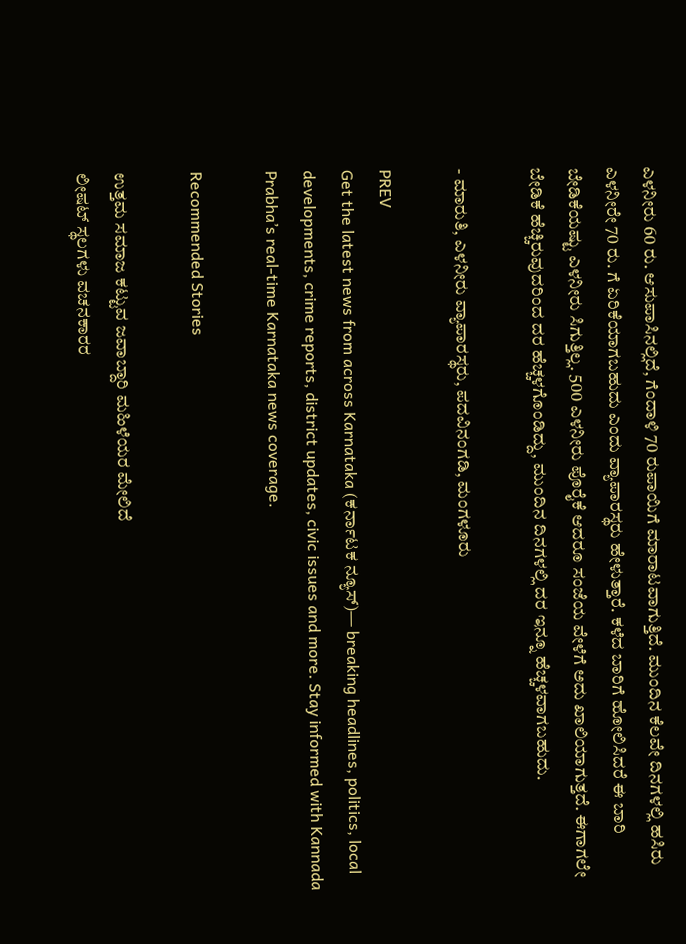ಎಳನೀರು 60 ರು. ಆಸುಪಾಸಿನಲ್ಲಿದೆ, ಗೆಂದಾಳಿ 70 ರುಪಾಯಿಗೆ ಮಾರಾಟವಾಗುತ್ತಿದೆ. ಮುಂದಿನ ಕೆಲವೇ ದಿನಗಳಲ್ಲಿ ಹಸಿರು ಎಳನೀರೇ 70 ರು. ಗೆ ಏರಿಕೆಯಾಗಬಹುದು ಎಂದು ವ್ಯಾಪಾರಸ್ಥರು ಹೇಳುತ್ತಾರೆ. ಕಳೆದ ಬಾರಿಗೆ ಹೋಲಿಸಿದರೆ ಈ ಬಾರಿ ಬೇಡಿಕೆಯಷ್ಟು ಎಳನೀರು ಸಿಗುತ್ತಿಲ್ಲ. 500 ಎಳನೀರು ಪೊರೈಕೆ ಆದರೂ ಸಂಜೆಯ ವೇಳೆಗೆ ಅದು ಖಾಲಿಯಾಗುತ್ತದೆ. ಈಗಾಗಲೇ ಬೇಡಿಕೆ ಹೆಚ್ಚಿರುವುದರಿಂದ ದರ ಹೆಚ್ಚಳಗೊಂಡಿದ್ದು, ಮುಂದಿನ ದಿನಗಳಲ್ಲಿ ದರ ಇನ್ನೂ ಹೆಚ್ಚಳವಾಗಬಹುದು.

- ಮಾರುತಿ, ಎಳನೀರು ವ್ಯಾಪಾರಸ್ಥರು, ಪದವಿನಂಗಡಿ, ಮಂಗಳೂರು

PREV
Get the latest news from across Karnataka (ಕರ್ನಾಟಕ ನ್ಯೂಸ್)— breaking headlines, politics, local developments, crime reports, district updates, civic issues and more. Stay informed with Kannada Prabha’s real‑time Karnataka news coverage.

Recommended Stories

ಉತ್ತಮ ಸಮಾಜ ಕಟ್ಟುವ ಜವಾಬ್ದಾರಿ ಮಹಿಳೆಯರ ಮೇಲಿದೆ
ಲೀಷಟ್ ಸ್ಥಲಗಳು ವಚನಕಾರರ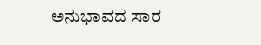ಅನುಭಾವದ ಸಾರ